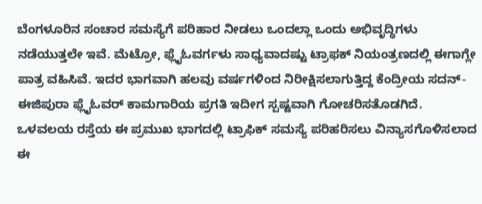ಬೆಂಗಳೂರಿನ ಸಂಚಾರ ಸಮಸ್ಯೆಗೆ ಪರಿಹಾರ ನೀಡಲು ಒಂದಲ್ಲಾ ಒಂದು ಅಭಿವೃದ್ಧಿಗಳು ನಡೆಯುತ್ತಲೇ ಇವೆ. ಮೆಟ್ರೋ, ಫ್ಲೈಓವರ್ಗಳು ಸಾಧ್ಯವಾದಷ್ಟು ಟ್ರಾಫಕ್ ನಿಯಂತ್ರಣದಲ್ಲಿ ಈಗಾಗ್ಲೇ ಪಾತ್ರ ವಹಿಸಿವೆ. ಇದರ ಭಾಗವಾಗಿ ಹಲವು ವರ್ಷಗಳಿಂದ ನಿರೀಕ್ಷಿಸಲಾಗುತ್ತಿದ್ದ ಕೆಂದ್ರೀಯ ಸದನ್-ಈಜಿಪುರಾ ಫ್ಲೈಓವರ್ ಕಾಮಗಾರಿಯ ಪ್ರಗತಿ ಇದೀಗ ಸ್ಪಷ್ಟವಾಗಿ ಗೋಚರಿಸತೊಡಗಿದೆ. ಒಳವಲಯ ರಸ್ತೆಯ ಈ ಪ್ರಮುಖ ಭಾಗದಲ್ಲಿ ಟ್ರಾಫಿಕ್ ಸಮಸ್ಯೆ ಪರಿಹರಿಸಲು ವಿನ್ಯಾಸಗೊಳಿಸಲಾದ ಈ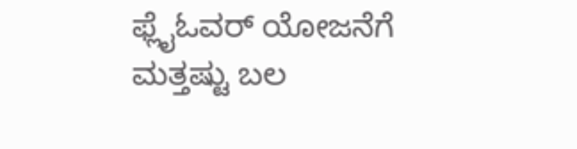ಫ್ಲೈಓವರ್ ಯೋಜನೆಗೆ ಮತ್ತಷ್ಟು ಬಲ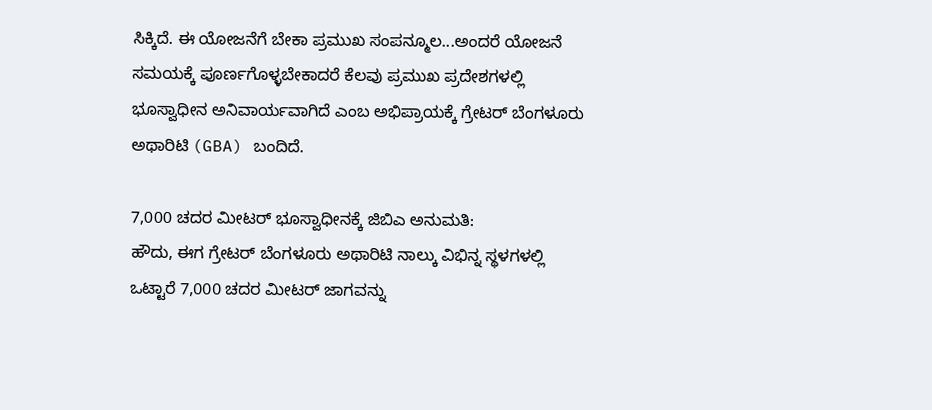ಸಿಕ್ಕಿದೆ. ಈ ಯೋಜನೆಗೆ ಬೇಕಾ ಪ್ರಮುಖ ಸಂಪನ್ಮೂಲ...ಅಂದರೆ ಯೋಜನೆ ಸಮಯಕ್ಕೆ ಪೂರ್ಣಗೊಳ್ಳಬೇಕಾದರೆ ಕೆಲವು ಪ್ರಮುಖ ಪ್ರದೇಶಗಳಲ್ಲಿ ಭೂಸ್ವಾಧೀನ ಅನಿವಾರ್ಯವಾಗಿದೆ ಎಂಬ ಅಭಿಪ್ರಾಯಕ್ಕೆ ಗ್ರೇಟರ್ ಬೆಂಗಳೂರು ಅಥಾರಿಟಿ (GBA) ಬಂದಿದೆ.

7,000 ಚದರ ಮೀಟರ್ ಭೂಸ್ವಾಧೀನಕ್ಕೆ ಜಿಬಿಎ ಅನುಮತಿ:
ಹೌದು, ಈಗ ಗ್ರೇಟರ್ ಬೆಂಗಳೂರು ಅಥಾರಿಟಿ ನಾಲ್ಕು ವಿಭಿನ್ನ ಸ್ಥಳಗಳಲ್ಲಿ ಒಟ್ಟಾರೆ 7,000 ಚದರ ಮೀಟರ್ ಜಾಗವನ್ನು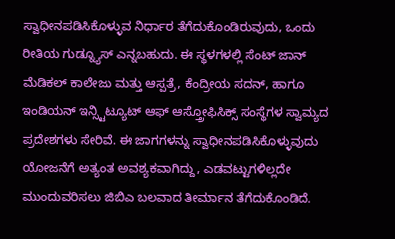ಸ್ವಾಧೀನಪಡಿಸಿಕೊಳ್ಳುವ ನಿರ್ಧಾರ ತೆಗೆದುಕೊಂಡಿರುವುದು, ಒಂದು ರೀತಿಯ ಗುಡ್ನ್ಯೂಸ್ ಎನ್ನಬಹುದು. ಈ ಸ್ಥಳಗಳಲ್ಲಿ ಸೆಂಟ್ ಜಾನ್ ಮೆಡಿಕಲ್ ಕಾಲೇಜು ಮತ್ತು ಆಸ್ಪತ್ರೆ, ಕೆಂದ್ರೀಯ ಸದನ್, ಹಾಗೂ ಇಂಡಿಯನ್ ಇನ್ಸ್ಟಿಟ್ಯೂಟ್ ಆಫ್ ಆಸ್ತ್ರೋಫಿಸಿಕ್ಸ್ ಸಂಸ್ಥೆಗಳ ಸ್ವಾಮ್ಯದ ಪ್ರದೇಶಗಳು ಸೇರಿವೆ. ಈ ಜಾಗಗಳನ್ನು ಸ್ವಾಧೀನಪಡಿಸಿಕೊಳ್ಳುವುದು ಯೋಜನೆಗೆ ಅತ್ಯಂತ ಅವಶ್ಯಕವಾಗಿದ್ದು, ಎಡವಟ್ಟುಗಳಿಲ್ಲದೇ ಮುಂದುವರಿಸಲು ಜಿಬಿಎ ಬಲವಾದ ತೀರ್ಮಾನ ತೆಗೆದುಕೊಂಡಿದೆ.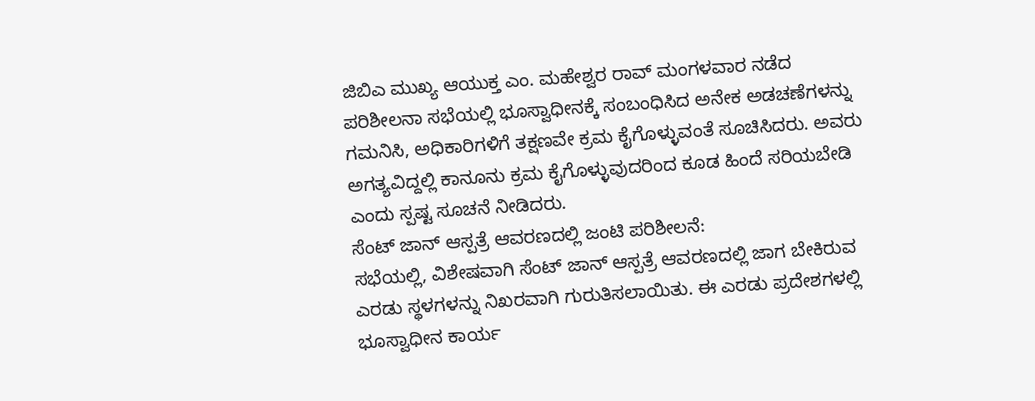ಜಿಬಿಎ ಮುಖ್ಯ ಆಯುಕ್ತ ಎಂ. ಮಹೇಶ್ವರ ರಾವ್ ಮಂಗಳವಾರ ನಡೆದ ಪರಿಶೀಲನಾ ಸಭೆಯಲ್ಲಿ ಭೂಸ್ವಾಧೀನಕ್ಕೆ ಸಂಬಂಧಿಸಿದ ಅನೇಕ ಅಡಚಣೆಗಳನ್ನು ಗಮನಿಸಿ, ಅಧಿಕಾರಿಗಳಿಗೆ ತಕ್ಷಣವೇ ಕ್ರಮ ಕೈಗೊಳ್ಳುವಂತೆ ಸೂಚಿಸಿದರು. ಅವರು ಅಗತ್ಯವಿದ್ದಲ್ಲಿ ಕಾನೂನು ಕ್ರಮ ಕೈಗೊಳ್ಳುವುದರಿಂದ ಕೂಡ ಹಿಂದೆ ಸರಿಯಬೇಡಿ ಎಂದು ಸ್ಪಷ್ಟ ಸೂಚನೆ ನೀಡಿದರು.
ಸೆಂಟ್ ಜಾನ್ ಆಸ್ಪತ್ರೆ ಆವರಣದಲ್ಲಿ ಜಂಟಿ ಪರಿಶೀಲನೆ:
ಸಭೆಯಲ್ಲಿ, ವಿಶೇಷವಾಗಿ ಸೆಂಟ್ ಜಾನ್ ಆಸ್ಪತ್ರೆ ಆವರಣದಲ್ಲಿ ಜಾಗ ಬೇಕಿರುವ ಎರಡು ಸ್ಥಳಗಳನ್ನು ನಿಖರವಾಗಿ ಗುರುತಿಸಲಾಯಿತು. ಈ ಎರಡು ಪ್ರದೇಶಗಳಲ್ಲಿ ಭೂಸ್ವಾಧೀನ ಕಾರ್ಯ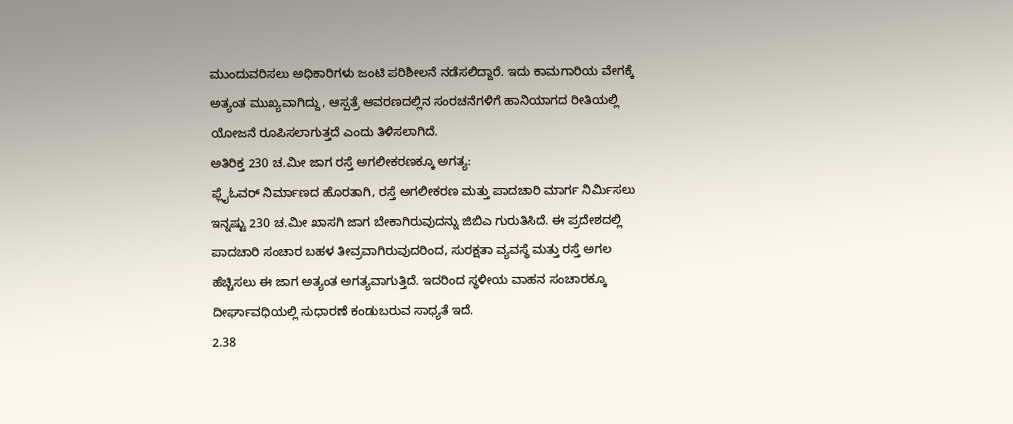ಮುಂದುವರಿಸಲು ಅಧಿಕಾರಿಗಳು ಜಂಟಿ ಪರಿಶೀಲನೆ ನಡೆಸಲಿದ್ದಾರೆ. ಇದು ಕಾಮಗಾರಿಯ ವೇಗಕ್ಕೆ ಅತ್ಯಂತ ಮುಖ್ಯವಾಗಿದ್ದು, ಆಸ್ಪತ್ರೆ ಆವರಣದಲ್ಲಿನ ಸಂರಚನೆಗಳಿಗೆ ಹಾನಿಯಾಗದ ರೀತಿಯಲ್ಲಿ ಯೋಜನೆ ರೂಪಿಸಲಾಗುತ್ತದೆ ಎಂದು ತಿಳಿಸಲಾಗಿದೆ.
ಅತಿರಿಕ್ತ 230 ಚ.ಮೀ ಜಾಗ ರಸ್ತೆ ಅಗಲೀಕರಣಕ್ಕೂ ಅಗತ್ಯ:
ಫ್ಲೈಓವರ್ ನಿರ್ಮಾಣದ ಹೊರತಾಗಿ, ರಸ್ತೆ ಅಗಲೀಕರಣ ಮತ್ತು ಪಾದಚಾರಿ ಮಾರ್ಗ ನಿರ್ಮಿಸಲು ಇನ್ನಷ್ಟು 230 ಚ.ಮೀ ಖಾಸಗಿ ಜಾಗ ಬೇಕಾಗಿರುವುದನ್ನು ಜಿಬಿಎ ಗುರುತಿಸಿದೆ. ಈ ಪ್ರದೇಶದಲ್ಲಿ ಪಾದಚಾರಿ ಸಂಚಾರ ಬಹಳ ತೀವ್ರವಾಗಿರುವುದರಿಂದ, ಸುರಕ್ಷತಾ ವ್ಯವಸ್ಥೆ ಮತ್ತು ರಸ್ತೆ ಅಗಲ ಹೆಚ್ಚಿಸಲು ಈ ಜಾಗ ಅತ್ಯಂತ ಅಗತ್ಯವಾಗುತ್ತಿದೆ. ಇದರಿಂದ ಸ್ಥಳೀಯ ವಾಹನ ಸಂಚಾರಕ್ಕೂ ದೀರ್ಘಾವಧಿಯಲ್ಲಿ ಸುಧಾರಣೆ ಕಂಡುಬರುವ ಸಾಧ್ಯತೆ ಇದೆ.
2.38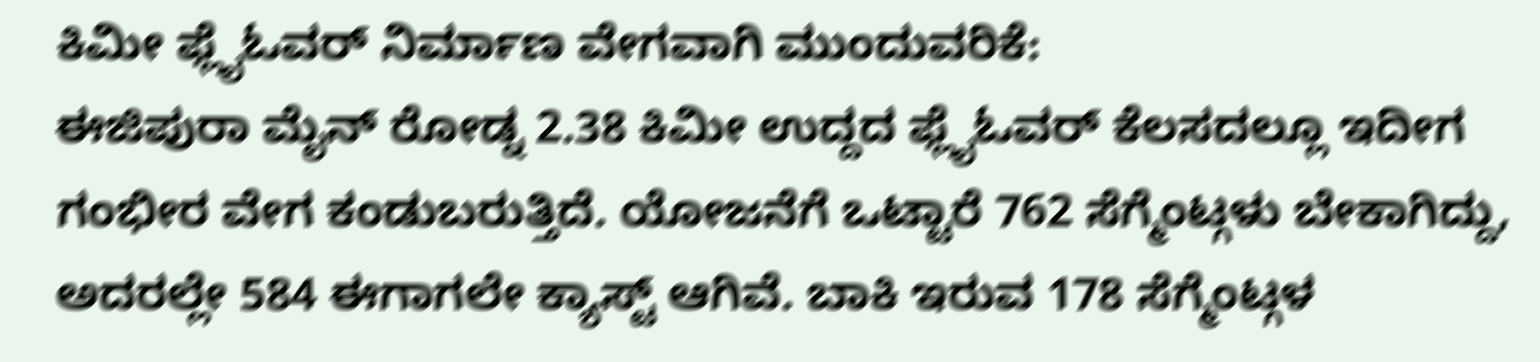ಕಿಮೀ ಫ್ಲೈಓವರ್ ನಿರ್ಮಾಣ ವೇಗವಾಗಿ ಮುಂದುವರಿಕೆ:
ಈಜಿಪುರಾ ಮೈನ್ ರೋಡ್ನ 2.38 ಕಿಮೀ ಉದ್ದದ ಫ್ಲೈಓವರ್ ಕೆಲಸದಲ್ಲೂ ಇದೀಗ ಗಂಭೀರ ವೇಗ ಕಂಡುಬರುತ್ತಿದೆ. ಯೋಜನೆಗೆ ಒಟ್ಟಾರೆ 762 ಸೆಗ್ಮೆಂಟ್ಗಳು ಬೇಕಾಗಿದ್ದು, ಅದರಲ್ಲೇ 584 ಈಗಾಗಲೇ ಕ್ಯಾಸ್ಟ್ ಆಗಿವೆ. ಬಾಕಿ ಇರುವ 178 ಸೆಗ್ಮೆಂಟ್ಗಳ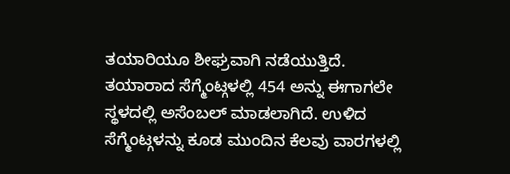ತಯಾರಿಯೂ ಶೀಘ್ರವಾಗಿ ನಡೆಯುತ್ತಿದೆ.
ತಯಾರಾದ ಸೆಗ್ಮೆಂಟ್ಗಳಲ್ಲಿ 454 ಅನ್ನು ಈಗಾಗಲೇ ಸ್ಥಳದಲ್ಲಿ ಅಸೆಂಬಲ್ ಮಾಡಲಾಗಿದೆ. ಉಳಿದ ಸೆಗ್ಮೆಂಟ್ಗಳನ್ನು ಕೂಡ ಮುಂದಿನ ಕೆಲವು ವಾರಗಳಲ್ಲಿ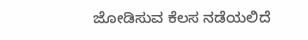ಜೋಡಿಸುವ ಕೆಲಸ ನಡೆಯಲಿದೆ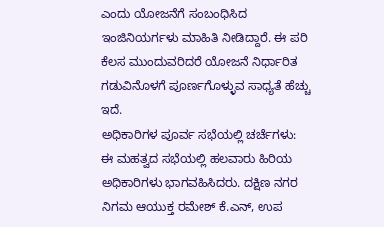ಎಂದು ಯೋಜನೆಗೆ ಸಂಬಂಧಿಸಿದ ಇಂಜಿನಿಯರ್ಗಳು ಮಾಹಿತಿ ನೀಡಿದ್ದಾರೆ. ಈ ಪರಿ ಕೆಲಸ ಮುಂದುವರಿದರೆ ಯೋಜನೆ ನಿರ್ಧಾರಿತ ಗಡುವಿನೊಳಗೆ ಪೂರ್ಣಗೊಳ್ಳುವ ಸಾಧ್ಯತೆ ಹೆಚ್ಚು ಇದೆ.
ಅಧಿಕಾರಿಗಳ ಪೂರ್ವ ಸಭೆಯಲ್ಲಿ ಚರ್ಚೆಗಳು:
ಈ ಮಹತ್ವದ ಸಭೆಯಲ್ಲಿ ಹಲವಾರು ಹಿರಿಯ ಅಧಿಕಾರಿಗಳು ಭಾಗವಹಿಸಿದರು. ದಕ್ಷಿಣ ನಗರ ನಿಗಮ ಆಯುಕ್ತ ರಮೇಶ್ ಕೆ.ಎನ್, ಉಪ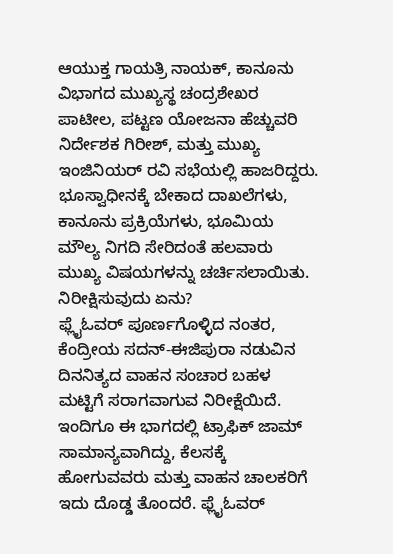ಆಯುಕ್ತ ಗಾಯತ್ರಿ ನಾಯಕ್, ಕಾನೂನು ವಿಭಾಗದ ಮುಖ್ಯಸ್ಥ ಚಂದ್ರಶೇಖರ ಪಾಟೀಲ, ಪಟ್ಟಣ ಯೋಜನಾ ಹೆಚ್ಚುವರಿ ನಿರ್ದೇಶಕ ಗಿರೀಶ್, ಮತ್ತು ಮುಖ್ಯ ಇಂಜಿನಿಯರ್ ರವಿ ಸಭೆಯಲ್ಲಿ ಹಾಜರಿದ್ದರು. ಭೂಸ್ವಾಧೀನಕ್ಕೆ ಬೇಕಾದ ದಾಖಲೆಗಳು, ಕಾನೂನು ಪ್ರಕ್ರಿಯೆಗಳು, ಭೂಮಿಯ ಮೌಲ್ಯ ನಿಗದಿ ಸೇರಿದಂತೆ ಹಲವಾರು ಮುಖ್ಯ ವಿಷಯಗಳನ್ನು ಚರ್ಚಿಸಲಾಯಿತು.
ನಿರೀಕ್ಷಿಸುವುದು ಏನು?
ಫ್ಲೈಓವರ್ ಪೂರ್ಣಗೊಳ್ಳಿದ ನಂತರ, ಕೆಂದ್ರೀಯ ಸದನ್-ಈಜಿಪುರಾ ನಡುವಿನ ದಿನನಿತ್ಯದ ವಾಹನ ಸಂಚಾರ ಬಹಳ ಮಟ್ಟಿಗೆ ಸರಾಗವಾಗುವ ನಿರೀಕ್ಷೆಯಿದೆ. ಇಂದಿಗೂ ಈ ಭಾಗದಲ್ಲಿ ಟ್ರಾಫಿಕ್ ಜಾಮ್ ಸಾಮಾನ್ಯವಾಗಿದ್ದು, ಕೆಲಸಕ್ಕೆ ಹೋಗುವವರು ಮತ್ತು ವಾಹನ ಚಾಲಕರಿಗೆ ಇದು ದೊಡ್ಡ ತೊಂದರೆ. ಫ್ಲೈಓವರ್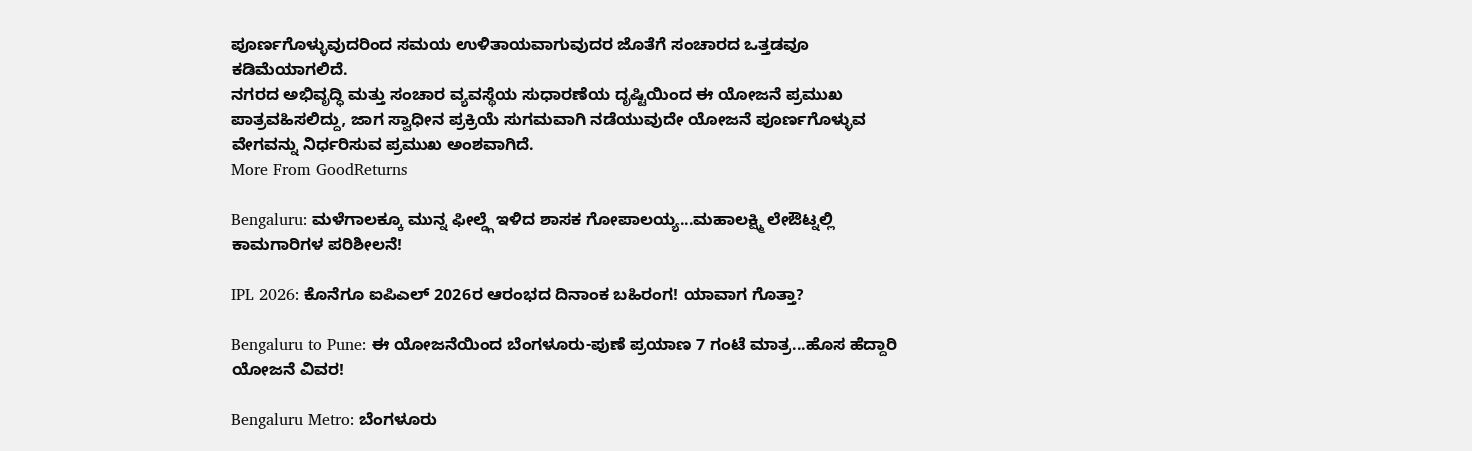ಪೂರ್ಣಗೊಳ್ಳುವುದರಿಂದ ಸಮಯ ಉಳಿತಾಯವಾಗುವುದರ ಜೊತೆಗೆ ಸಂಚಾರದ ಒತ್ತಡವೂ ಕಡಿಮೆಯಾಗಲಿದೆ.
ನಗರದ ಅಭಿವೃದ್ಧಿ ಮತ್ತು ಸಂಚಾರ ವ್ಯವಸ್ಥೆಯ ಸುಧಾರಣೆಯ ದೃಷ್ಟಿಯಿಂದ ಈ ಯೋಜನೆ ಪ್ರಮುಖ ಪಾತ್ರವಹಿಸಲಿದ್ದು, ಜಾಗ ಸ್ವಾಧೀನ ಪ್ರಕ್ರಿಯೆ ಸುಗಮವಾಗಿ ನಡೆಯುವುದೇ ಯೋಜನೆ ಪೂರ್ಣಗೊಳ್ಳುವ ವೇಗವನ್ನು ನಿರ್ಧರಿಸುವ ಪ್ರಮುಖ ಅಂಶವಾಗಿದೆ.
More From GoodReturns

Bengaluru: ಮಳೆಗಾಲಕ್ಕೂ ಮುನ್ನ ಫೀಲ್ಡ್ಗೆ ಇಳಿದ ಶಾಸಕ ಗೋಪಾಲಯ್ಯ...ಮಹಾಲಕ್ಷ್ಮಿ ಲೇಔಟ್ನಲ್ಲಿ ಕಾಮಗಾರಿಗಳ ಪರಿಶೀಲನೆ!

IPL 2026: ಕೊನೆಗೂ ಐಪಿಎಲ್ 2026ರ ಆರಂಭದ ದಿನಾಂಕ ಬಹಿರಂಗ! ಯಾವಾಗ ಗೊತ್ತಾ?

Bengaluru to Pune: ಈ ಯೋಜನೆಯಿಂದ ಬೆಂಗಳೂರು-ಪುಣೆ ಪ್ರಯಾಣ 7 ಗಂಟೆ ಮಾತ್ರ...ಹೊಸ ಹೆದ್ದಾರಿ ಯೋಜನೆ ವಿವರ!

Bengaluru Metro: ಬೆಂಗಳೂರು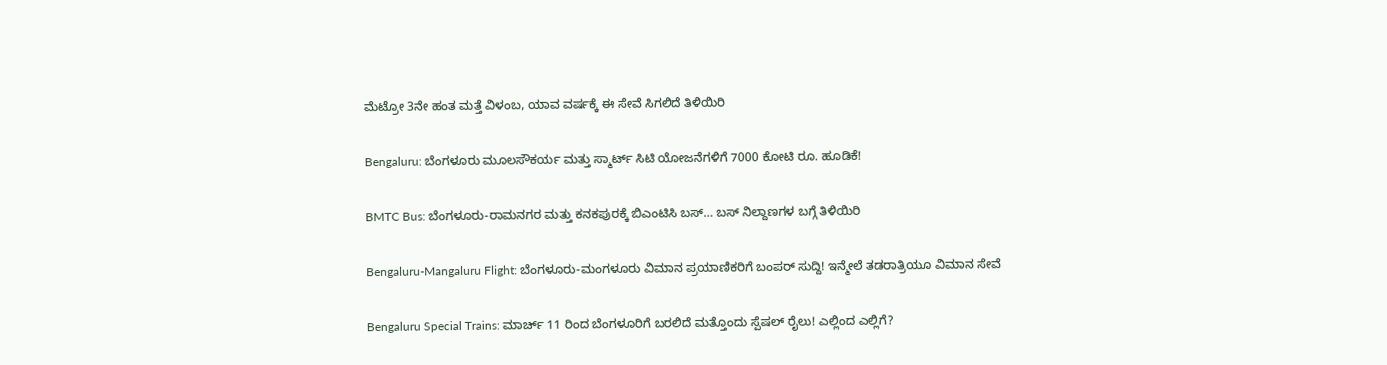ಮೆಟ್ರೋ 3ನೇ ಹಂತ ಮತ್ತೆ ವಿಳಂಬ, ಯಾವ ವರ್ಷಕ್ಕೆ ಈ ಸೇವೆ ಸಿಗಲಿದೆ ತಿಳಿಯಿರಿ

Bengaluru: ಬೆಂಗಳೂರು ಮೂಲಸೌಕರ್ಯ ಮತ್ತು ಸ್ಮಾರ್ಟ್ ಸಿಟಿ ಯೋಜನೆಗಳಿಗೆ 7000 ಕೋಟಿ ರೂ. ಹೂಡಿಕೆ!

BMTC Bus: ಬೆಂಗಳೂರು-ರಾಮನಗರ ಮತ್ತು ಕನಕಪುರಕ್ಕೆ ಬಿಎಂಟಿಸಿ ಬಸ್… ಬಸ್ ನಿಲ್ದಾಣಗಳ ಬಗ್ಗೆ ತಿಳಿಯಿರಿ

Bengaluru-Mangaluru Flight: ಬೆಂಗಳೂರು-ಮಂಗಳೂರು ವಿಮಾನ ಪ್ರಯಾಣಿಕರಿಗೆ ಬಂಪರ್ ಸುದ್ದಿ! ಇನ್ಮೇಲೆ ತಡರಾತ್ರಿಯೂ ವಿಮಾನ ಸೇವೆ

Bengaluru Special Trains: ಮಾರ್ಚ್ 11 ರಿಂದ ಬೆಂಗಳೂರಿಗೆ ಬರಲಿದೆ ಮತ್ತೊಂದು ಸ್ಪೆಷಲ್ ರೈಲು! ಎಲ್ಲಿಂದ ಎಲ್ಲಿಗೆ?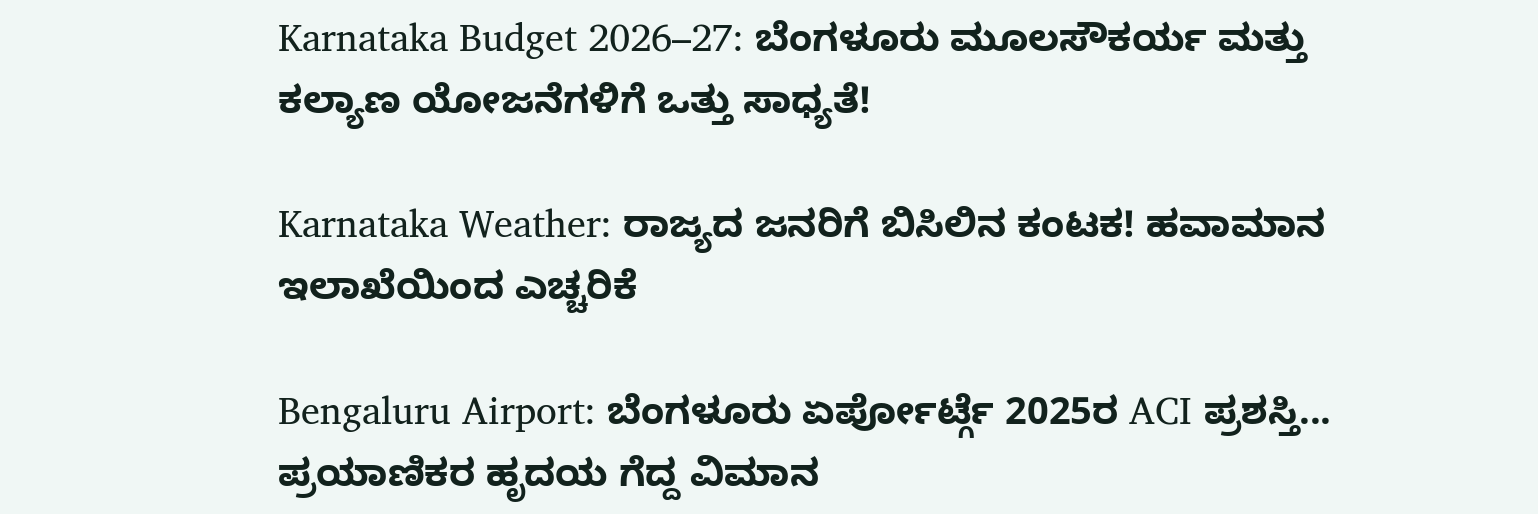Karnataka Budget 2026–27: ಬೆಂಗಳೂರು ಮೂಲಸೌಕರ್ಯ ಮತ್ತು ಕಲ್ಯಾಣ ಯೋಜನೆಗಳಿಗೆ ಒತ್ತು ಸಾಧ್ಯತೆ!

Karnataka Weather: ರಾಜ್ಯದ ಜನರಿಗೆ ಬಿಸಿಲಿನ ಕಂಟಕ! ಹವಾಮಾನ ಇಲಾಖೆಯಿಂದ ಎಚ್ಚರಿಕೆ

Bengaluru Airport: ಬೆಂಗಳೂರು ಏರ್ಪೋರ್ಟ್ಗೆ 2025ರ ACI ಪ್ರಶಸ್ತಿ... ಪ್ರಯಾಣಿಕರ ಹೃದಯ ಗೆದ್ದ ವಿಮಾನ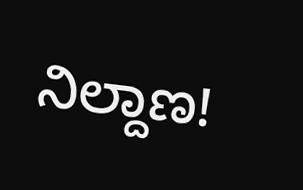ನಿಲ್ದಾಣ!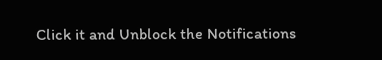Click it and Unblock the Notifications